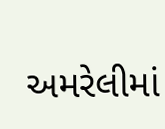અમરેલીમાં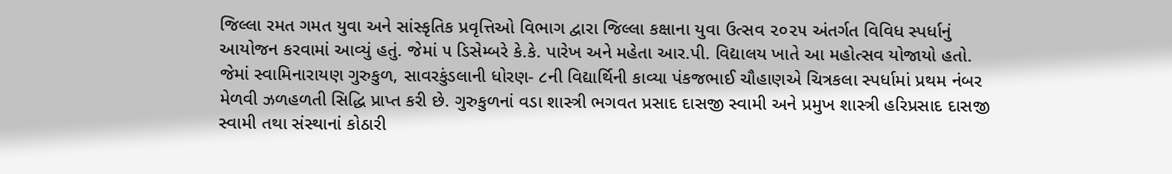જિલ્લા રમત ગમત યુવા અને સાંસ્કૃતિક પ્રવૃત્તિઓ વિભાગ દ્વારા જિલ્લા કક્ષાના યુવા ઉત્સવ ૨૦૨૫ અંતર્ગત વિવિધ સ્પર્ધાનું આયોજન કરવામાં આવ્યું હતું. જેમાં ૫ ડિસેમ્બરે કે.કે. પારેખ અને મહેતા આર.પી. વિદ્યાલય ખાતે આ મહોત્સવ યોજાયો હતો. જેમાં સ્વામિનારાયણ ગુરુકુળ, સાવરકુંડલાની ધોરણ- ૮ની વિદ્યાર્થિની કાવ્યા પંકજભાઈ ચૌહાણએ ચિત્રકલા સ્પર્ધામાં પ્રથમ નંબર મેળવી ઝળહળતી સિદ્ધિ પ્રાપ્ત કરી છે. ગુરુકુળનાં વડા શાસ્ત્રી ભગવત પ્રસાદ દાસજી સ્વામી અને પ્રમુખ શાસ્ત્રી હરિપ્રસાદ દાસજી સ્વામી તથા સંસ્થાનાં કોઠારી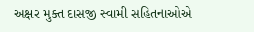અક્ષર મુક્ત દાસજી સ્વામી સહિતનાઓએ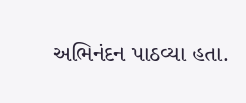અભિનંદન પાઠવ્યા હતા.